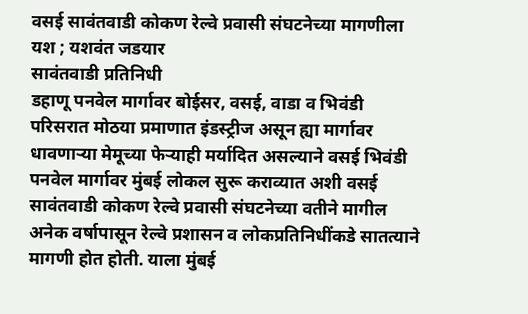वसई सावंतवाडी कोकण रेल्वे प्रवासी संघटनेच्या मागणीला यश ; यशवंत जडयार
सावंतवाडी प्रतिनिधी
डहाणू पनवेल मार्गावर बोईसर, वसई, वाडा व भिवंडी परिसरात मोठया प्रमाणात इंडस्ट्रीज असून ह्या मार्गावर धावणाऱ्या मेमूच्या फेऱ्याही मर्यादित असल्याने वसई भिवंडी पनवेल मार्गावर मुंबई लोकल सुरू कराव्यात अशी वसई सावंतवाडी कोकण रेल्वे प्रवासी संघटनेच्या वतीने मागील अनेक वर्षापासून रेल्वे प्रशासन व लोकप्रतिनिधींकडे सातत्याने मागणी होत होती. याला मुंबई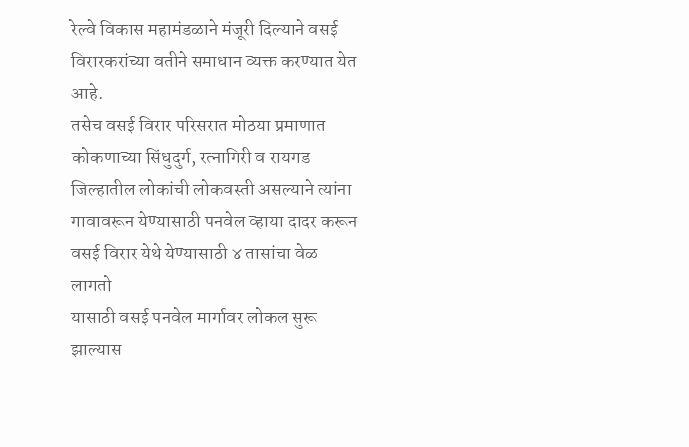रेल्वे विकास महामंडळाने मंजूरी दिल्याने वसई विरारकरांच्या वतीने समाधान व्यक्त करण्यात येत आहे.
तसेच वसई विरार परिसरात मोठया प्रमाणात कोकणाच्या सिंधुदुर्ग, रत्नागिरी व रायगड जिल्हातील लोकांची लोकवस्ती असल्याने त्यांना गावावरून येण्यासाठी पनवेल व्हाया दादर करून वसई विरार येथे येण्यासाठी ४ तासांचा वेळ लागतो
यासाठी वसई पनवेल मार्गावर लोकल सुरू झाल्यास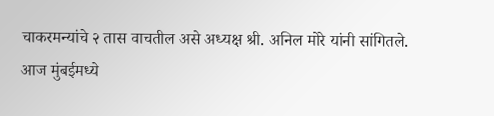चाकरमन्यांचे २ तास वाचतील असे अध्यक्ष श्री. अनिल मोरे यांनी सांगितले.
आज मुंबईमध्ये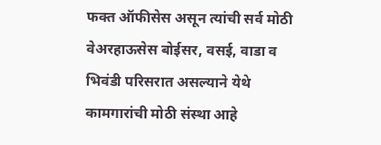फक्त ऑफीसेस असून त्यांची सर्व मोठी वेअरहाऊसेस बोईसर, वसई, वाडा व भिवंडी परिसरात असल्याने येथे कामगारांची मोठी संस्था आहे